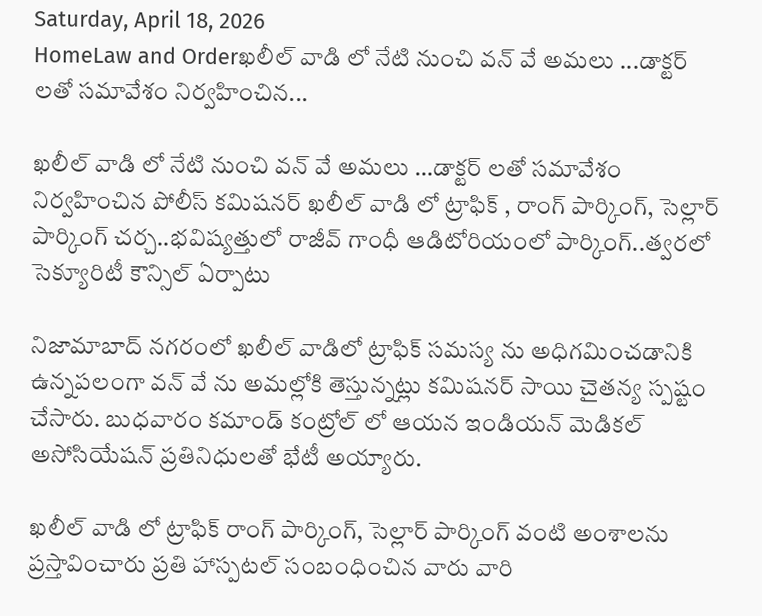Saturday, April 18, 2026
HomeLaw and Orderఖలీల్ వాడి లో నేటి నుంచి వన్ వే అమలు ...డాక్టర్ లతో సమావేశం నిర్వహించిన...

ఖలీల్ వాడి లో నేటి నుంచి వన్ వే అమలు …డాక్టర్ లతో సమావేశం నిర్వహించిన పోలీస్ కమిషనర్ ఖలీల్ వాడి లో ట్రాఫిక్ , రాంగ్ పార్కింగ్, సెల్లార్ పార్కింగ్ చర్చ..భవిష్యత్తులో రాజీవ్ గాంధీ ఆడిటోరియంలో పార్కింగ్..త్వరలో సెక్యూరిటీ కౌన్సిల్ ఏర్పాటు

నిజామాబాద్ నగరంలో ఖలీల్ వాడిలో ట్రాఫిక్ సమస్య ను అధిగమించడానికి ఉన్నపలంగా వన్ వే ను అమల్లోకి తెస్తున్నట్లు కమిషనర్ సాయి చైతన్య స్పష్టం చేసారు. బుధవారం కమాండ్ కంట్రోల్ లో ఆయన ఇండియన్ మెడికల్ అసోసియేషన్ ప్రతినిధులతో భేటీ అయ్యారు.

ఖలీల్ వాడి లో ట్రాఫిక్ రాంగ్ పార్కింగ్, సెల్లార్ పార్కింగ్ వంటి అంశాలను ప్రస్తావించారు ప్రతి హాస్పటల్ సంబంధించిన వారు వారి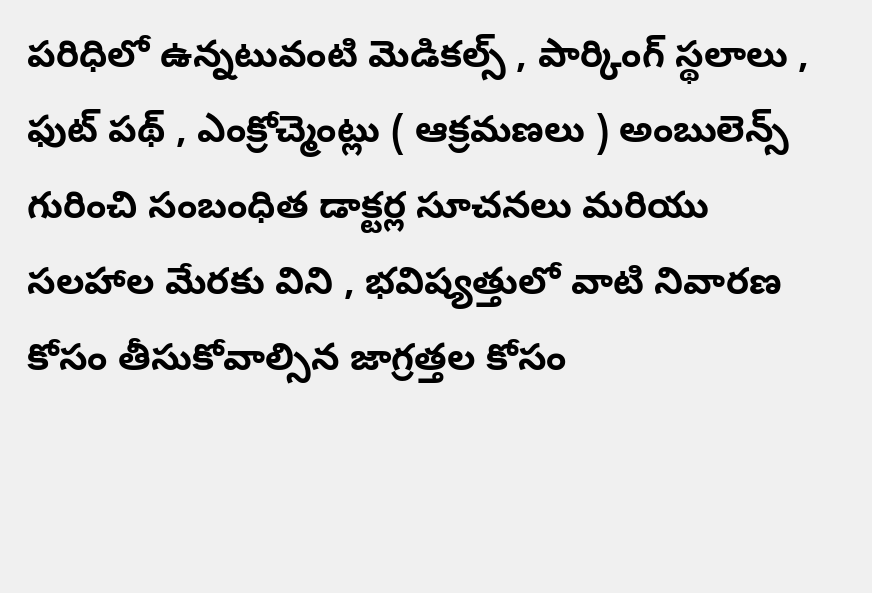పరిధిలో ఉన్నటువంటి మెడికల్స్ , పార్కింగ్ స్థలాలు , ఫుట్ పథ్ , ఎంక్రోచ్మెంట్లు ( ఆక్రమణలు ) అంబులెన్స్ గురించి సంబంధిత డాక్టర్ల సూచనలు మరియు సలహాల మేరకు విని , భవిష్యత్తులో వాటి నివారణ కోసం తీసుకోవాల్సిన జాగ్రత్తల కోసం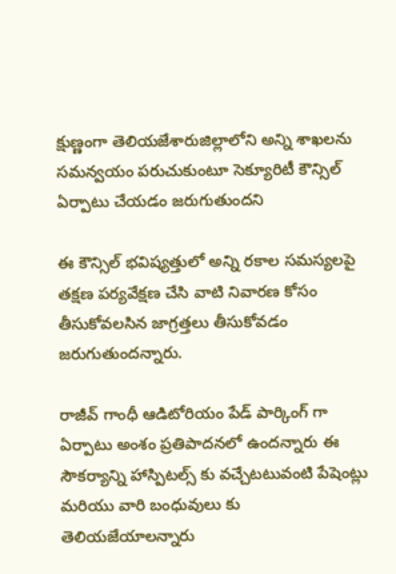క్షుణ్ణంగా తెలియజేశారుజిల్లాలోని అన్ని శాఖలను సమన్వయం పరుచుకుంటూ సెక్యూరిటీ కౌన్సిల్ ఏర్పాటు చేయడం జరుగుతుందని

ఈ కౌన్సిల్ భవిష్యత్తులో అన్ని రకాల సమస్యలపై తక్షణ పర్యవేక్షణ చేసి వాటి నివారణ కోసం తీసుకోవలసిన జాగ్రత్తలు తీసుకోవడం జరుగుతుందన్నారు.

రాజీవ్ గాంధీ ఆడిటోరియం పేడ్ పార్కింగ్ గా ఏర్పాటు అంశం ప్రతిపాదనలో ఉందన్నారు ఈ సౌకర్యాన్ని హాస్పిటల్స్ కు వచ్చేటటువంటి పేషెంట్లు మరియు వారి బంధువులు కు తెలియజేయాలన్నారు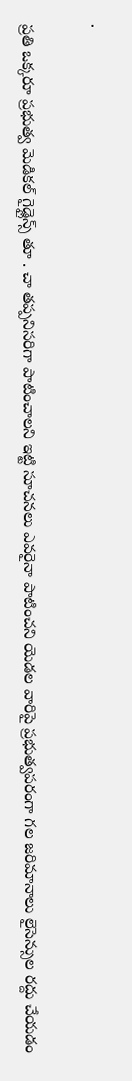.

ప్రతి ఒక్కరూ ప్రభుత్వ మెడికల్ గైడ్లైన్స్ తూ . చా తప్పనిసరిగా పాటించాలని ఇట్టి సూచనలు ఎవరైనా పాటించని యెడల వారిపై ప్రభుత్వపరంగా గల జరిమానాలు లైసెన్సుల రద్దు చేయడం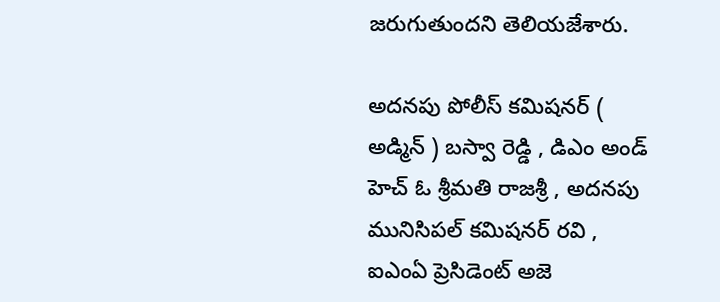జరుగుతుందని తెలియజేశారు.

అదనపు పోలీస్ కమిషనర్ ( అడ్మిన్ ) బస్వా రెడ్డి , డిఎం అండ్ హెచ్ ఓ శ్రీమతి రాజశ్రీ , అదనపు మునిసిపల్ కమిషనర్ రవి , ఐఎంఏ ప్రెసిడెంట్ అజె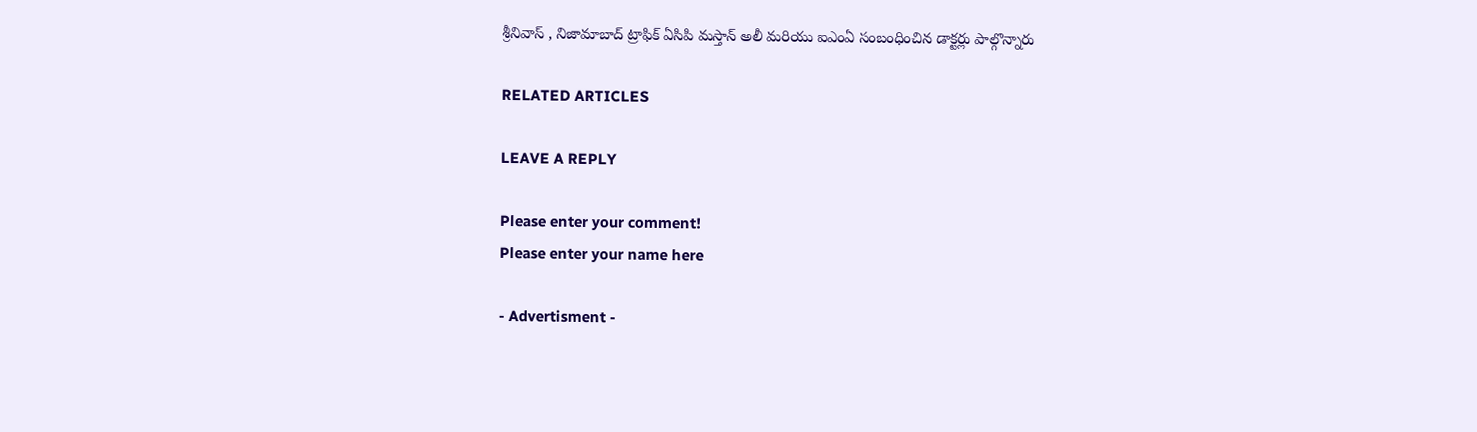శ్రీనివాస్ , నిజామాబాద్ ట్రాఫిక్ ఏసిపి మస్తాన్ అలీ మరియు ఐఎంఏ సంబంధించిన డాక్టర్లు పాల్గొన్నారు

RELATED ARTICLES

LEAVE A REPLY

Please enter your comment!
Please enter your name here

- Advertisment -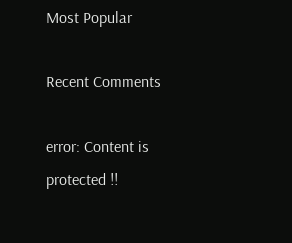Most Popular

Recent Comments

error: Content is protected !!